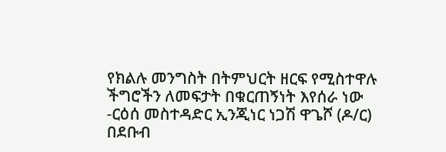የክልሉ መንግስት በትምህርት ዘርፍ የሚስተዋሉ ችግሮችን ለመፍታት በቁርጠኝነት እየሰራ ነው -ርዕሰ መስተዳድር ኢንጂነር ነጋሽ ዋጌሾ (ዶ/ር)
በደቡብ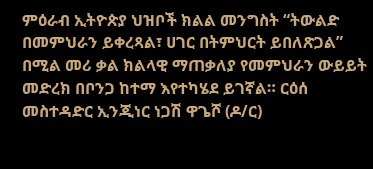ምዕራብ ኢትዮጵያ ህዝቦች ክልል መንግስት “ትውልድ በመምህራን ይቀረጻል፣ ሀገር በትምህርት ይበለጽጋል” በሚል መሪ ቃል ክልላዊ ማጠቃለያ የመምህራን ውይይት መድረክ በቦንጋ ከተማ እየተካሄደ ይገኛል። ርዕሰ መስተዳድር ኢንጂነር ነጋሽ ዋጌሾ (ዶ/ር)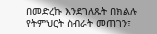በመድረኩ እንደገለጹት በክልሉ የትምህርት ስብራት መጠገን፣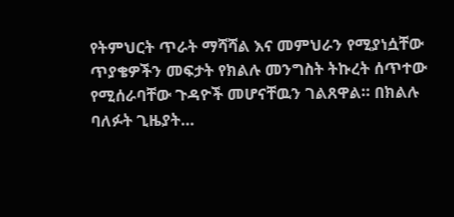የትምህርት ጥራት ማሻሻል እና መምህራን የሚያነሷቸው ጥያቄዎችን መፍታት የክልሉ መንግስት ትኩረት ሰጥተው የሚሰራባቸው ጉዳዮች መሆናቸዉን ገልጸዋል። በክልሉ ባለፉት ጊዜያት…